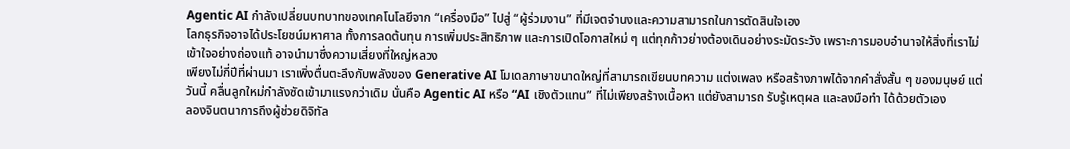Agentic AI กำลังเปลี่ยนบทบาทของเทคโนโลยีจาก “เครื่องมือ” ไปสู่ “ผู้ร่วมงาน” ที่มีเจตจำนงและความสามารถในการตัดสินใจเอง
โลกธุรกิจอาจได้ประโยชน์มหาศาล ทั้งการลดต้นทุน การเพิ่มประสิทธิภาพ และการเปิดโอกาสใหม่ ๆ แต่ทุกก้าวย่างต้องเดินอย่างระมัดระวัง เพราะการมอบอำนาจให้สิ่งที่เราไม่เข้าใจอย่างถ่องแท้ อาจนำมาซึ่งความเสี่ยงที่ใหญ่หลวง
เพียงไม่กี่ปีที่ผ่านมา เราเพิ่งตื่นตะลึงกับพลังของ Generative AI โมเดลภาษาขนาดใหญ่ที่สามารถเขียนบทความ แต่งเพลง หรือสร้างภาพได้จากคำสั่งสั้น ๆ ของมนุษย์ แต่วันนี้ คลื่นลูกใหม่กำลังซัดเข้ามาแรงกว่าเดิม นั่นคือ Agentic AI หรือ “AI เชิงตัวแทน” ที่ไม่เพียงสร้างเนื้อหา แต่ยังสามารถ รับรู้เหตุผล และลงมือทำ ได้ด้วยตัวเอง
ลองจินตนาการถึงผู้ช่วยดิจิทัล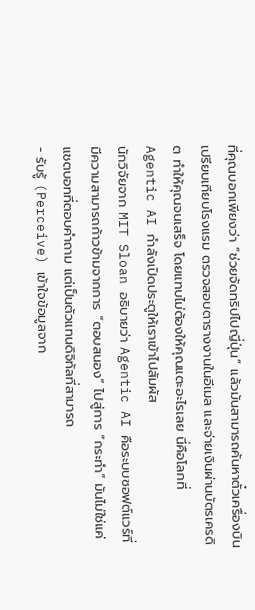ที่คุณบอกเพียงว่า “ช่วยจัดทริปไปญี่ปุ่น” แล้วมันสามารถค้นหาตั๋วเครื่องบิน เปรียบเทียบโรงแรม ตรวจสอบตารางงานในอีเมล และจ่ายเงินผ่านบัตรเครดิต ทำให้คุณจนเสร็จ โดยแทบไม่ต้องให้คุณแตะอะไรเลย นี่คือโลกที่ Agentic AI กำลังเปิดประตูให้เราเข้าไปสัมผัส
นักวิจัยจาก MIT Sloan อธิบายว่า Agentic AI คือระบบซอฟต์แวร์ที่มีความสามารถก้าวข้ามจากการ “ตอบสนอง” ไปสู่การ “กระทำ” มันไม่ใช่แค่แชตบอทที่ตอบคำถาม แต่เป็นตัวแทนดิจิทัลที่สามารถ
- รับรู้ (Perceive) เข้าใจข้อมูลจาก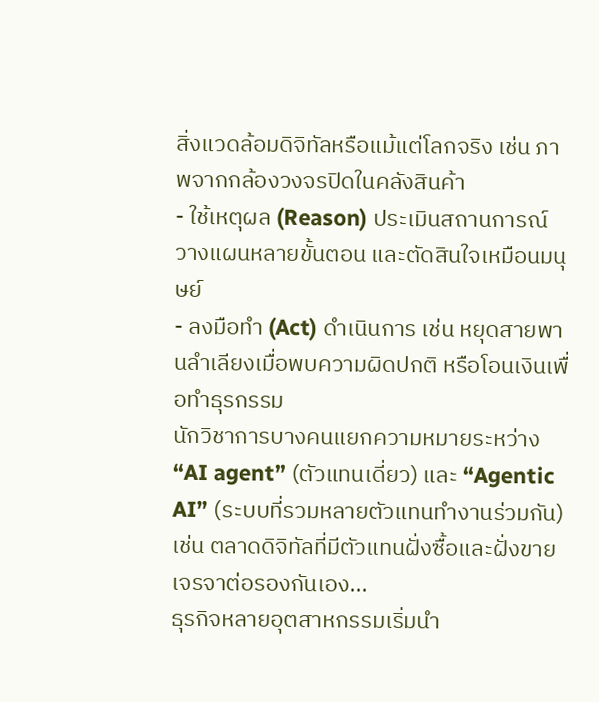สิ่งแวดล้อมดิจิทัลหรือแม้แต่โลกจริง เช่น ภาพจากกล้องวงจรปิดในคลังสินค้า
- ใช้เหตุผล (Reason) ประเมินสถานการณ์ วางแผนหลายขั้นตอน และตัดสินใจเหมือนมนุษย์
- ลงมือทำ (Act) ดำเนินการ เช่น หยุดสายพานลำเลียงเมื่อพบความผิดปกติ หรือโอนเงินเพื่อทำธุรกรรม
นักวิชาการบางคนแยกความหมายระหว่าง “AI agent” (ตัวแทนเดี่ยว) และ “Agentic AI” (ระบบที่รวมหลายตัวแทนทำงานร่วมกัน) เช่น ตลาดดิจิทัลที่มีตัวแทนฝั่งซื้อและฝั่งขายเจรจาต่อรองกันเอง...
ธุรกิจหลายอุตสาหกรรมเริ่มนำ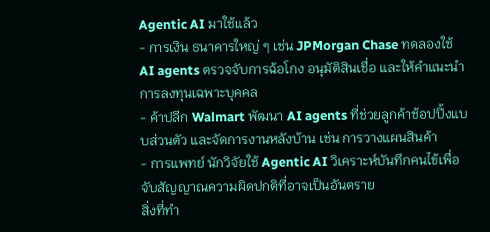Agentic AI มาใช้แล้ว
- การเงิน ธนาคารใหญ่ ๆ เช่น JPMorgan Chase ทดลองใช้ AI agents ตรวจจับการฉ้อโกง อนุมัติสินเชื่อ และให้คำแนะนำการลงทุนเฉพาะบุคคล
- ค้าปลีก Walmart พัฒนา AI agents ที่ช่วยลูกค้าช้อปปิ้งแบบส่วนตัว และจัดการงานหลังบ้าน เช่น การวางแผนสินค้า
- การแพทย์ นักวิจัยใช้ Agentic AI วิเคราะห์บันทึกคนไข้เพื่อจับสัญญาณความผิดปกติที่อาจเป็นอันตราย
สิ่งที่ทำ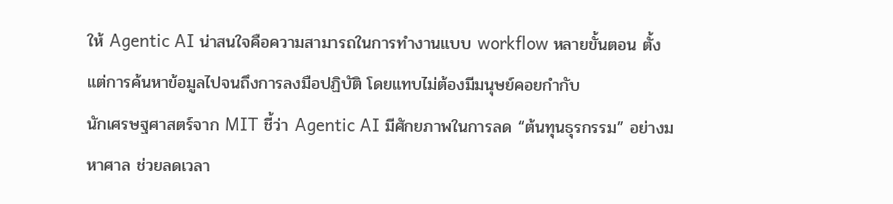ให้ Agentic AI น่าสนใจคือความสามารถในการทำงานแบบ workflow หลายขั้นตอน ตั้งแต่การค้นหาข้อมูลไปจนถึงการลงมือปฏิบัติ โดยแทบไม่ต้องมีมนุษย์คอยกำกับ
นักเศรษฐศาสตร์จาก MIT ชี้ว่า Agentic AI มีศักยภาพในการลด “ต้นทุนธุรกรรม” อย่างมหาศาล ช่วยลดเวลา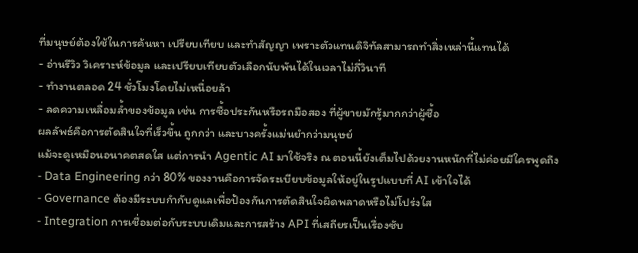ที่มนุษย์ต้องใช้ในการค้นหา เปรียบเทียบ และทำสัญญา เพราะตัวแทนดิจิทัลสามารถทำสิ่งเหล่านี้แทนได้
- อ่านรีวิว วิเคราะห์ข้อมูล และเปรียบเทียบตัวเลือกนับพันได้ในเวลาไม่กี่วินาที
- ทำงานตลอด 24 ชั่วโมงโดยไม่เหนื่อยล้า
- ลดความเหลื่อมล้ำของข้อมูล เช่น การซื้อประกันหรือรถมือสอง ที่ผู้ขายมักรู้มากกว่าผู้ซื้อ
ผลลัพธ์คือการตัดสินใจที่เร็วขึ้น ถูกกว่า และบางครั้งแม่นยำกว่ามนุษย์
แม้จะดูเหมือนอนาคตสดใส แต่การนำ Agentic AI มาใช้จริง ณ ตอนนี้ยังเต็มไปด้วยงานหนักที่ไม่ค่อยมีใครพูดถึง
- Data Engineering กว่า 80% ของงานคือการจัดระเบียบข้อมูลให้อยู่ในรูปแบบที่ AI เข้าใจได้
- Governance ต้องมีระบบกำกับดูแลเพื่อป้องกันการตัดสินใจผิดพลาดหรือไม่โปร่งใส
- Integration การเชื่อมต่อกับระบบเดิมและการสร้าง API ที่เสถียรเป็นเรื่องซับ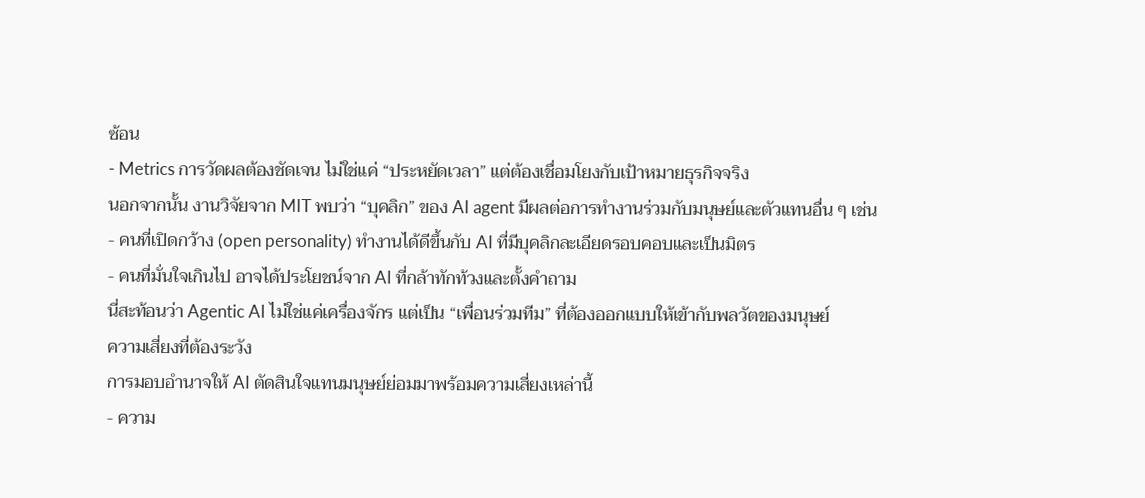ซ้อน
- Metrics การวัดผลต้องชัดเจน ไม่ใช่แค่ “ประหยัดเวลา” แต่ต้องเชื่อมโยงกับเป้าหมายธุรกิจจริง
นอกจากนั้น งานวิจัยจาก MIT พบว่า “บุคลิก” ของ AI agent มีผลต่อการทำงานร่วมกับมนุษย์และตัวแทนอื่น ๆ เช่น
- คนที่เปิดกว้าง (open personality) ทำงานได้ดีขึ้นกับ AI ที่มีบุคลิกละเอียดรอบคอบและเป็นมิตร
- คนที่มั่นใจเกินไป อาจได้ประโยชน์จาก AI ที่กล้าทักท้วงและตั้งคำถาม
นี่สะท้อนว่า Agentic AI ไม่ใช่แค่เครื่องจักร แต่เป็น “เพื่อนร่วมทีม” ที่ต้องออกแบบให้เข้ากับพลวัตของมนุษย์
ความเสี่ยงที่ต้องระวัง
การมอบอำนาจให้ AI ตัดสินใจแทนมนุษย์ย่อมมาพร้อมความเสี่ยงเหล่านี้
- ความ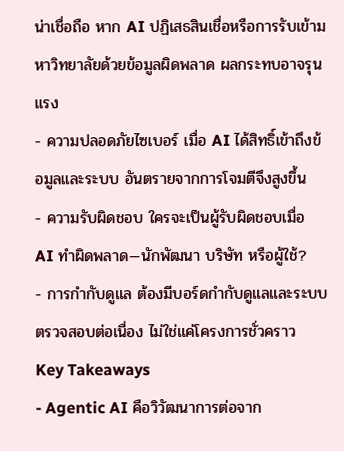น่าเชื่อถือ หาก AI ปฏิเสธสินเชื่อหรือการรับเข้ามหาวิทยาลัยด้วยข้อมูลผิดพลาด ผลกระทบอาจรุนแรง
- ความปลอดภัยไซเบอร์ เมื่อ AI ได้สิทธิ์เข้าถึงข้อมูลและระบบ อันตรายจากการโจมตีจึงสูงขึ้น
- ความรับผิดชอบ ใครจะเป็นผู้รับผิดชอบเมื่อ AI ทำผิดพลาด—นักพัฒนา บริษัท หรือผู้ใช้?
- การกำกับดูแล ต้องมีบอร์ดกำกับดูแลและระบบตรวจสอบต่อเนื่อง ไม่ใช่แค่โครงการชั่วคราว
Key Takeaways
- Agentic AI คือวิวัฒนาการต่อจาก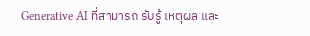Generative AI ที่สามารถ รับรู้ เหตุผล และ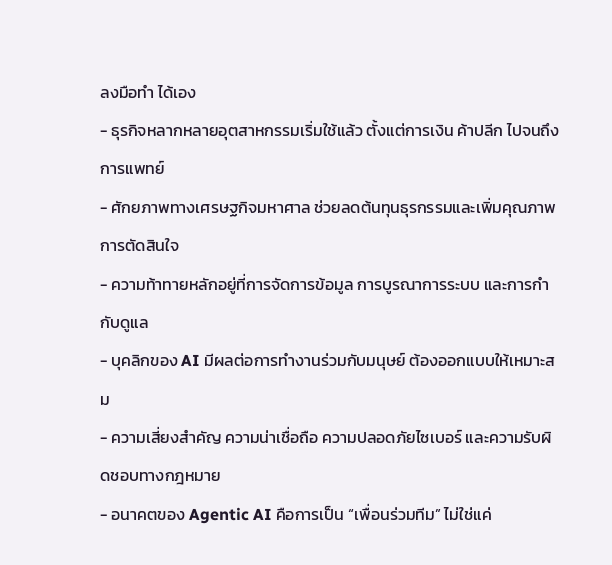ลงมือทำ ได้เอง
- ธุรกิจหลากหลายอุตสาหกรรมเริ่มใช้แล้ว ตั้งแต่การเงิน ค้าปลีก ไปจนถึงการแพทย์
- ศักยภาพทางเศรษฐกิจมหาศาล ช่วยลดต้นทุนธุรกรรมและเพิ่มคุณภาพการตัดสินใจ
- ความท้าทายหลักอยู่ที่การจัดการข้อมูล การบูรณาการระบบ และการกำกับดูแล
- บุคลิกของ AI มีผลต่อการทำงานร่วมกับมนุษย์ ต้องออกแบบให้เหมาะสม
- ความเสี่ยงสำคัญ ความน่าเชื่อถือ ความปลอดภัยไซเบอร์ และความรับผิดชอบทางกฎหมาย
- อนาคตของ Agentic AI คือการเป็น “เพื่อนร่วมทีม” ไม่ใช่แค่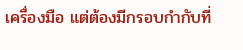เครื่องมือ แต่ต้องมีกรอบกำกับที่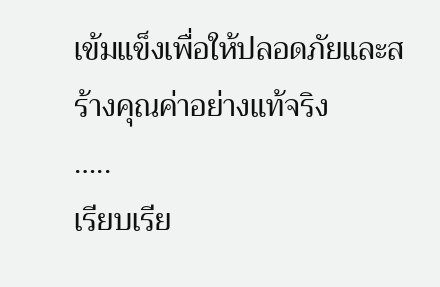เข้มแข็งเพื่อให้ปลอดภัยและสร้างคุณค่าอย่างแท้จริง
…..
เรียบเรีย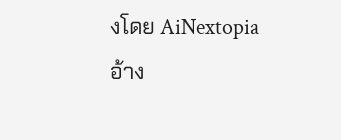งโดย AiNextopia
อ้าง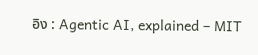อิง : Agentic AI, explained – MIT